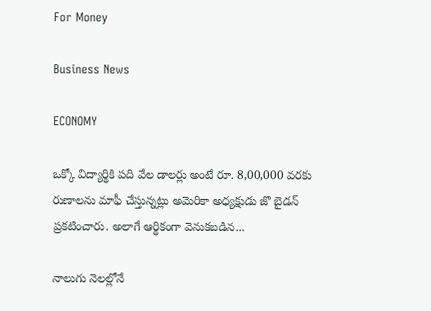For Money

Business News

ECONOMY

ఒక్కో విద్యార్థికి పది వేల డాలర్లు అంటే రూ. 8,00,000 వరకు రుణాలను మాఫీ చేస్తున్నట్లు అమెరికా అధ్యక్షుడు జొ బైడన్‌ ప్రకటించారు. అలాగే ఆర్థికంగా వెనుకబడిన...

నాలుగు నెలల్లోనే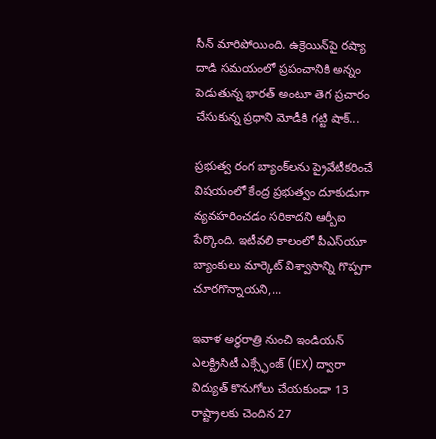సీన్‌ మారిపోయింది. ఉక్రెయిన్‌పై రష్యా దాడి సమయంలో ప్రపంచానికి అన్నం పెడుతున్న భారత్‌ అంటూ తెగ ప్రచారం చేసుకున్న ప్రధాని మోడీకి గట్టి షాక్‌...

ప్రభుత్వ రంగ బ్యాంక్‌లను ప్రైవేటీకరించే విషయంలో కేంద్ర ప్రభుత్వం దూకుడుగా వ్యవహరించడం సరికాదని ఆర్బీఐ పేర్కొంది. ఇటీవలి కాలంలో పీఎస్‌యూ బ్యాంకులు మార్కెట్‌ విశ్వాసాన్ని గొప్పగా చూరగొన్నాయని,...

ఇవాళ అర్ధరాత్రి నుంచి ఇండియన్‌ ఎలక్ట్రిసిటీ ఎక్స్ఛేంజ్‌ (IEX) ద్వారా విద్యుత్‌ కొనుగోలు చేయకుండా 13 రాష్ట్రాలకు చెందిన 27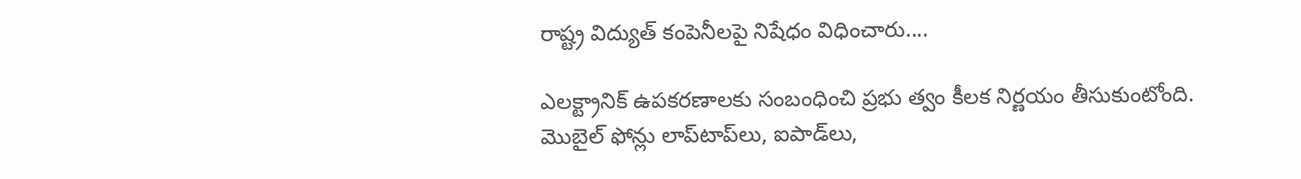రాష్ట్ర విద్యుత్‌ కంపెనీలపై నిషేధం విధించారు....

ఎలక్ట్రానిక్‌ ఉపకరణాలకు సంబంధించి ప్రభు త్వం కీలక నిర్ణయం తీసుకుంటోంది. మొబైల్‌ ఫోన్లు లాప్‌టాప్‌లు, ఐపాడ్‌లు,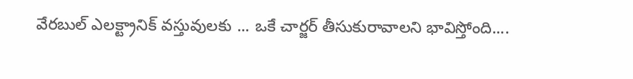వేరబుల్‌ ఎలక్ట్రానిక్‌ వస్తువులకు ... ఒకే చార్జర్‌ తీసుకురావాలని భావిస్తోంది....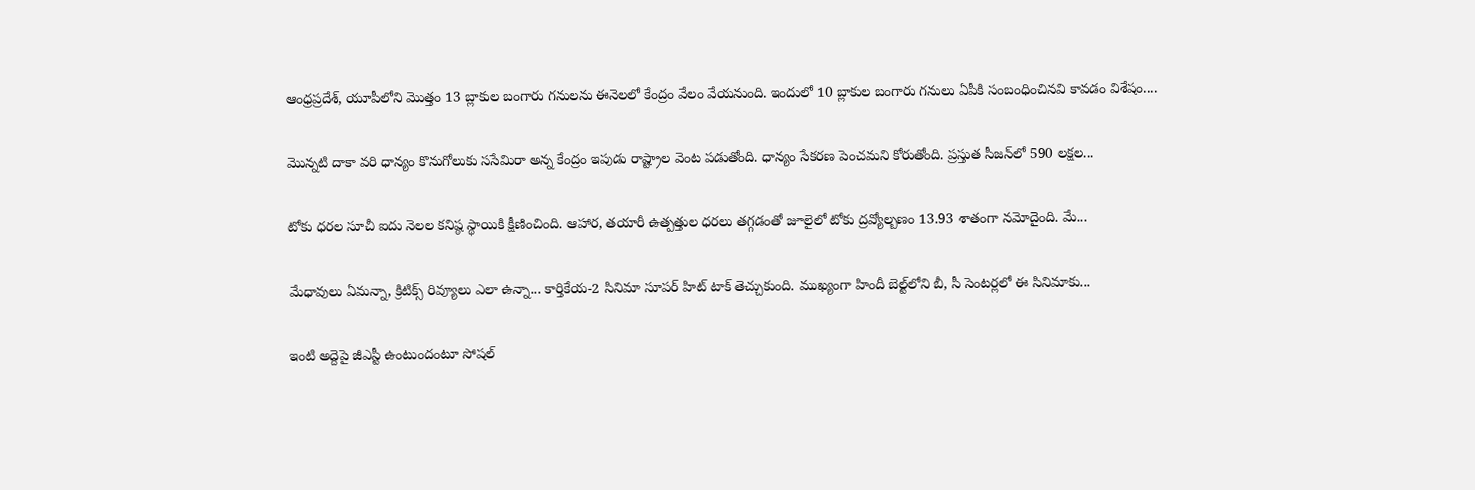ఆంధ్రప్రదేశ్‌, యూపీలోని మొత్తం 13 బ్లాకుల బంగారు గనులను ఈనెలలో కేంద్రం వేలం వేయనుంది. ఇందులో 10 బ్లాకుల బంగారు గనులు ఏపీకి సంబంధించినవి కావడం విశేషం....

మొన్నటి దాకా వరి ధాన్యం కొనుగోలుకు ససేమిరా అన్న కేంద్రం ఇపుడు రాష్ట్రాల వెంట పడుతోంది. ధాన్యం సేకరణ పెంచమని కోరుతోంది. ప్రస్తుత సీజన్‌లో 590 లక్షల...

టోకు ధరల సూచీ ఐదు నెల‌ల క‌నిష్ఠ స్థాయికి క్షీణించింది. ఆహార, త‌యారీ ఉత్పత్తుల ధ‌ర‌లు తగ్గడంతో జూలైలో టోకు ద్రవ్యోల్బణం 13.93 శాతంగా న‌మోదైంది. మే...

మేధావులు ఏమన్నా, క్రిటిక్స్‌ రివ్యూలు ఎలా ఉన్నా... కార్తికేయ-2 సినిమా సూపర్‌ హిట్ టాక్‌ తెచ్చుకుంది. ముఖ్యంగా హిందీ బెల్ట్‌లోని బీ, సీ సెంటర్లలో ఈ సినిమాకు...

ఇంటి అద్దెపై జీఎస్టీ ఉంటుందంటూ సోషల్‌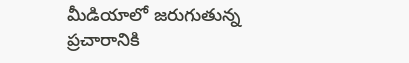మీడియాలో జరుగుతున్న ప్రచారానికి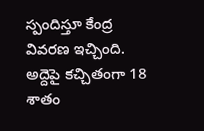స్పందిస్తూ కేంద్ర వివరణ ఇచ్చింది. అద్దెపై కచ్చితంగా 18 శాతం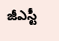జీఎస్టీ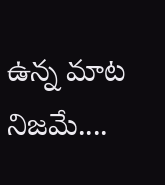ఉన్న మాట నిజమే....